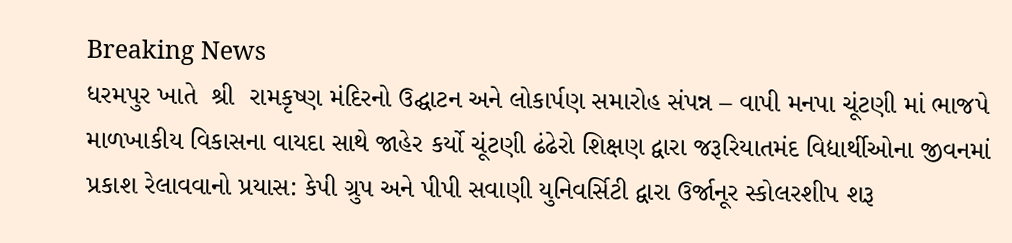Breaking News
ધરમપુર ખાતે  શ્રી  રામકૃષ્ણ મંદિરનો ઉદ્ઘાટન અને લોકાર્પણ સમારોહ સંપન્ન – વાપી મનપા ચૂંટણી માં ભાજપે માળખાકીય વિકાસના વાયદા સાથે જાહેર કર્યો ચૂંટણી ઢંઢેરો શિક્ષણ દ્વારા જરૂરિયાતમંદ વિદ્યાર્થીઓના જીવનમાં પ્રકાશ રેલાવવાનો પ્રયાસ: કેપી ગ્રુપ અને પીપી સવાણી યુનિવર્સિટી દ્વારા ઉર્જાનૂર સ્કોલરશીપ શરૂ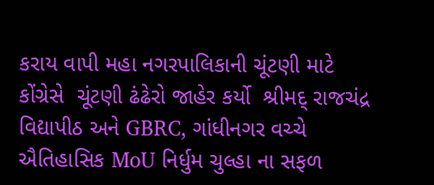કરાય વાપી મહા નગરપાલિકાની ચૂંટણી માટે કોંગ્રેસે  ચૂંટણી ઢંઢેરો જાહેર કર્યો  શ્રીમદ્ રાજચંદ્ર વિદ્યાપીઠ અને GBRC, ગાંધીનગર વચ્ચે ઐતિહાસિક MoU નિર્ધુમ ચુલ્હા ના સફળ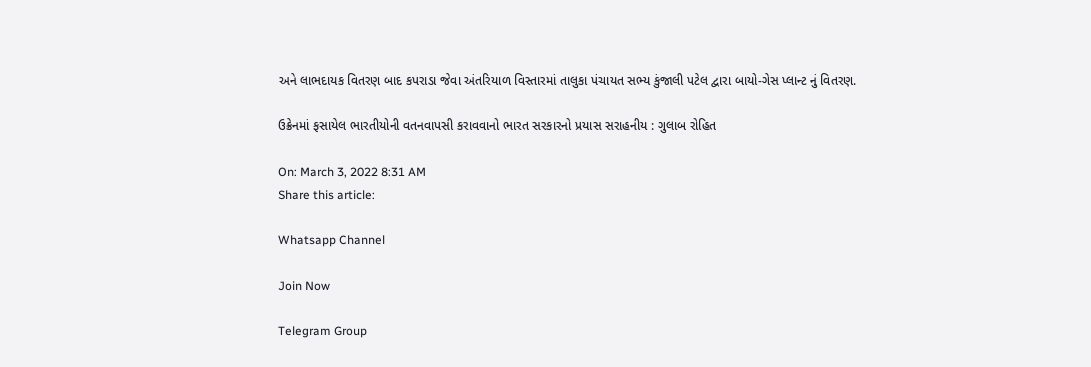અને લાભદાયક વિતરણ બાદ કપરાડા જેવા અંતરિયાળ વિસ્તારમાં તાલુકા પંચાયત સભ્ય કુંજાલી પટેલ દ્વારા બાયો-ગેસ પ્લાન્ટ નું વિતરણ.

ઉક્રેનમાં ફસાયેલ ભારતીયોની વતનવાપસી કરાવવાનો ભારત સરકારનો પ્રયાસ સરાહનીય : ગુલાબ રોહિત

On: March 3, 2022 8:31 AM
Share this article:

Whatsapp Channel

Join Now

Telegram Group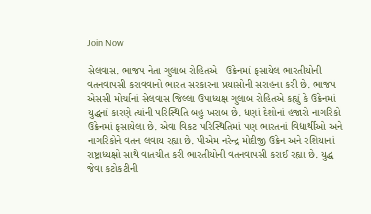Join Now

સેલવાસ. ભાજપ નેતા ગુલાબ રોહિતએ   ઉક્રેનમાં ફસાયેલ ભારતીયોની વતનવાપસી કરાવવાનો ભારત સરકારના પ્રયાસોની સરાહના કરી છે. ભાજપ એસસી મોર્ચાનાં સેલવાસ જિલ્લા ઉપાધ્યક્ષ ગુલાબ રોહિતએ કહ્યું કે ઉક્રેનમાં યુદ્ધનાં કારણે ત્યાંની પરિસ્થિતિ બહુ ખરાબ છે. ધણાં દેશોનાં હજારો નાગરિકો ઉક્રેનમાં ફસાયેલા છે. એવા વિકટ પરિસ્થિતિમાં પણ ભારતનાં વિદ્યાર્થીઓ અને નાગરિકોને વતન લવાય રહ્યા છે. પીએમ નરેન્દ્ર મોદીજી ઉક્રેન અને રશિયાનાં રાષ્ટ્રાધ્યક્ષો સાથે વાતચીત કરી ભારતીયોની વતનવાપસી કરાઈ રહ્યા છે. યુદ્ધ જેવા કટોકટીની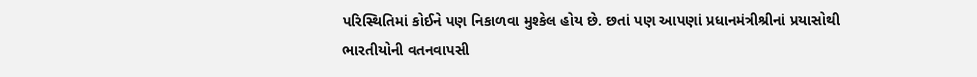પરિસ્થિતિમાં કોઈને પણ નિકાળવા મુશ્કેલ હોય છે. છતાં પણ આપણાં પ્રધાનમંત્રીશ્રીનાં પ્રયાસોથી ભારતીયોની વતનવાપસી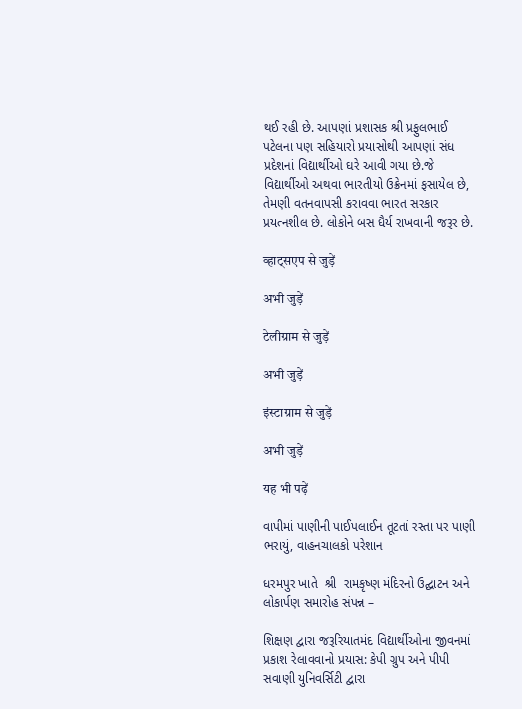થઈ રહી છે. આપણાં પ્રશાસક શ્રી પ્રફુલભાઈ પટેલના પણ સહિયારો પ્રયાસોથી આપણાં સંધ પ્રદેશનાં વિદ્યાર્થીઓ ઘરે આવી ગયા છે.જે વિદ્યાર્થીઓ અથવા ભારતીયો ઉક્રેનમાં ફસાયેલ છે, તેમણી વતનવાપસી કરાવવા ભારત સરકાર પ્રયત્નશીલ છે. લોકોને બસ ધૈર્ય રાખવાની જરૂર છે.

व्हाट्सएप से जुड़ें

अभी जुड़ें

टेलीग्राम से जुड़ें

अभी जुड़ें

इंस्टाग्राम से जुड़ें

अभी जुड़ें

यह भी पढ़ें

વાપીમાં પાણીની પાઈપલાઈન તૂટતાં રસ્તા પર પાણી ભરાયું, વાહનચાલકો પરેશાન

ધરમપુર ખાતે  શ્રી  રામકૃષ્ણ મંદિરનો ઉદ્ઘાટન અને લોકાર્પણ સમારોહ સંપન્ન –

શિક્ષણ દ્વારા જરૂરિયાતમંદ વિદ્યાર્થીઓના જીવનમાં પ્રકાશ રેલાવવાનો પ્રયાસ: કેપી ગ્રુપ અને પીપી સવાણી યુનિવર્સિટી દ્વારા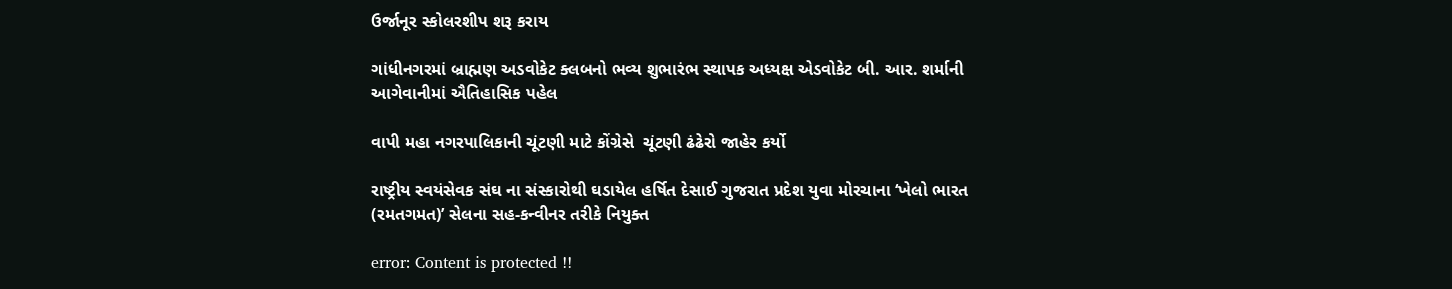ઉર્જાનૂર સ્કોલરશીપ શરૂ કરાય

ગાંધીનગરમાં બ્રાહ્મણ અડવોકેટ ક્લબનો ભવ્ય શુભારંભ સ્થાપક અધ્યક્ષ એડવોકેટ બી. આર. શર્માની આગેવાનીમાં ઐતિહાસિક પહેલ

વાપી મહા નગરપાલિકાની ચૂંટણી માટે કોંગ્રેસે  ચૂંટણી ઢંઢેરો જાહેર કર્યો

રાષ્ટ્રીય સ્વયંસેવક સંઘ ના સંસ્કારોથી ઘડાયેલ હર્ષિત દેસાઈ ગુજરાત પ્રદેશ યુવા મોરચાના ‘ખેલો ભારત (રમતગમત)’ સેલના સહ-કન્વીનર તરીકે નિયુક્ત

error: Content is protected !!